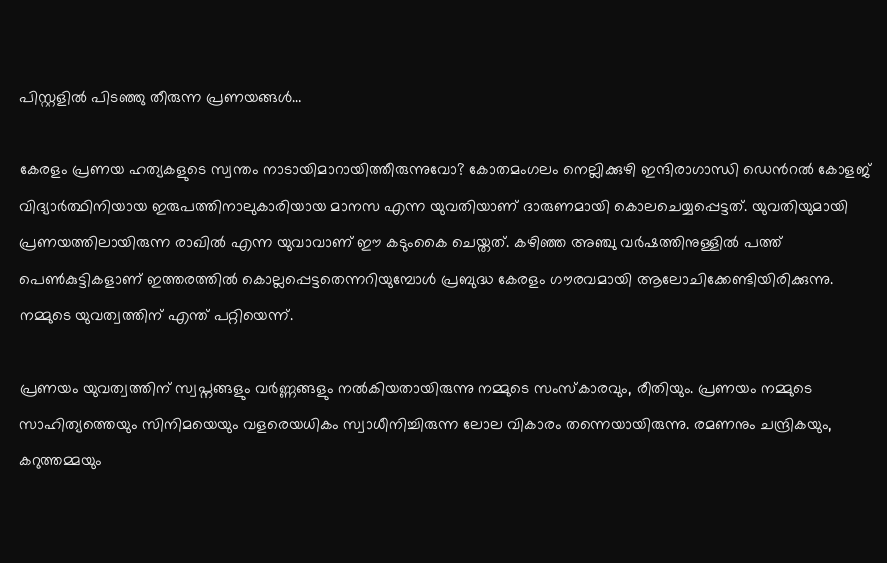പിസ്റ്റളിൽ പിടഞ്ഞു തീരുന്ന പ്രണയങ്ങൾ…

കേരളം പ്രണയ ഹത്യകളുടെ സ്വന്തം നാടായിമാറായിത്തീരുന്നുവോ? കോതമംഗലം നെല്ലിക്കുഴി ഇന്ദിരാഗാന്ധി ഡെൻറൽ കോളജ് വിദ്യാർത്ഥിനിയായ ഇരുപത്തിനാലുകാരിയായ മാനസ എന്ന യുവതിയാണ് ദാരുണമായി കൊലചെയ്യപ്പെട്ടത്. യുവതിയുമായി പ്രണയത്തിലായിരുന്ന രാഖിൽ എന്ന യുവാവാണ് ഈ കടുംകൈ ചെയ്തത്. കഴിഞ്ഞ അഞ്ചു വർഷത്തിനുള്ളിൽ പത്ത് പെൺകുട്ടികളാണ് ഇത്തരത്തിൽ കൊല്ലപ്പെട്ടതെന്നറിയുമ്പോൾ പ്രബുദ്ധ കേരളം ഗൗരവമായി ആലോചിക്കേണ്ടിയിരിക്കുന്നു. നമ്മുടെ യുവത്വത്തിന് എന്ത് പറ്റിയെന്ന്.

പ്രണയം യുവത്വത്തിന് സ്വപ്നങ്ങളും വർണ്ണങ്ങളും നൽകിയതായിരുന്നു നമ്മുടെ സംസ്കാരവും, രീതിയും. പ്രണയം നമ്മുടെ സാഹിത്യത്തെയും സിനിമയെയും വളരെയധികം സ്വാധീനിച്ചിരുന്ന ലോല വികാരം തന്നെയായിരുന്നു. രമണനും ചന്ദ്രികയും, കറുത്തമ്മയും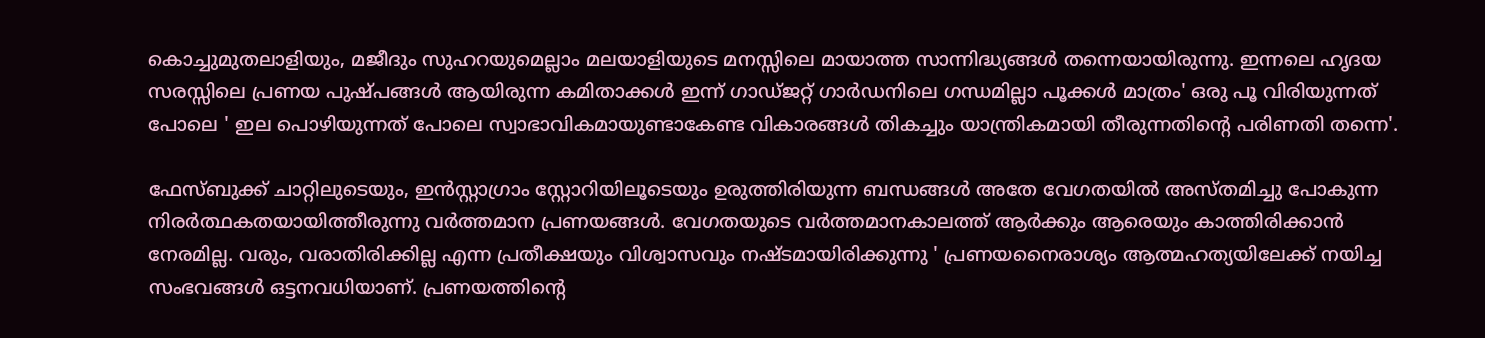കൊച്ചുമുതലാളിയും, മജീദും സുഹറയുമെല്ലാം മലയാളിയുടെ മനസ്സിലെ മായാത്ത സാന്നിദ്ധ്യങ്ങൾ തന്നെയായിരുന്നു. ഇന്നലെ ഹൃദയ സരസ്സിലെ പ്രണയ പുഷ്പങ്ങൾ ആയിരുന്ന കമിതാക്കൾ ഇന്ന് ഗാഡ്ജറ്റ് ഗാർഡനിലെ ഗന്ധമില്ലാ പൂക്കൾ മാത്രം' ഒരു പൂ വിരിയുന്നത് പോലെ ' ഇല പൊഴിയുന്നത് പോലെ സ്വാഭാവികമായുണ്ടാകേണ്ട വികാരങ്ങൾ തികച്ചും യാന്ത്രികമായി തീരുന്നതിൻ്റെ പരിണതി തന്നെ'.

ഫേസ്ബുക്ക് ചാറ്റിലുടെയും, ഇൻസ്റ്റാഗ്രാം സ്റ്റോറിയിലൂടെയും ഉരുത്തിരിയുന്ന ബന്ധങ്ങൾ അതേ വേഗതയിൽ അസ്തമിച്ചു പോകുന്ന നിരർത്ഥകതയായിത്തീരുന്നു വർത്തമാന പ്രണയങ്ങൾ. വേഗതയുടെ വർത്തമാനകാലത്ത് ആർക്കും ആരെയും കാത്തിരിക്കാൻ നേരമില്ല. വരും, വരാതിരിക്കില്ല എന്ന പ്രതീക്ഷയും വിശ്വാസവും നഷ്ടമായിരിക്കുന്നു ' പ്രണയനൈരാശ്യം ആത്മഹത്യയിലേക്ക് നയിച്ച സംഭവങ്ങൾ ഒട്ടനവധിയാണ്. പ്രണയത്തിൻ്റെ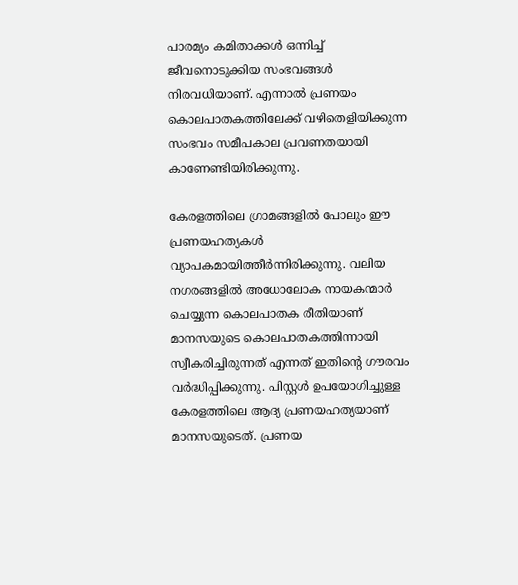പാരമ്യം കമിതാക്കൾ ഒന്നിച്ച് ജീവനൊടുക്കിയ സംഭവങ്ങൾ നിരവധിയാണ്. എന്നാൽ പ്രണയം കൊലപാതകത്തിലേക്ക് വഴിതെളിയിക്കുന്ന സംഭവം സമീപകാല പ്രവണതയായി കാണേണ്ടിയിരിക്കുന്നു.

കേരളത്തിലെ ഗ്രാമങ്ങളിൽ പോലും ഈ പ്രണയഹത്യകൾ വ്യാപകമായിത്തീർന്നിരിക്കുന്നു. വലിയ നഗരങ്ങളിൽ അധോലോക നായകന്മാർ ചെയ്യുന്ന കൊലപാതക രീതിയാണ് മാനസയുടെ കൊലപാതകത്തിന്നായി സ്വീകരിച്ചിരുന്നത് എന്നത് ഇതിൻ്റെ ഗൗരവം വർദ്ധിപ്പിക്കുന്നു. പിസ്റ്റൾ ഉപയോഗിച്ചുള്ള കേരളത്തിലെ ആദ്യ പ്രണയഹത്യയാണ് മാനസയുടെത്. പ്രണയ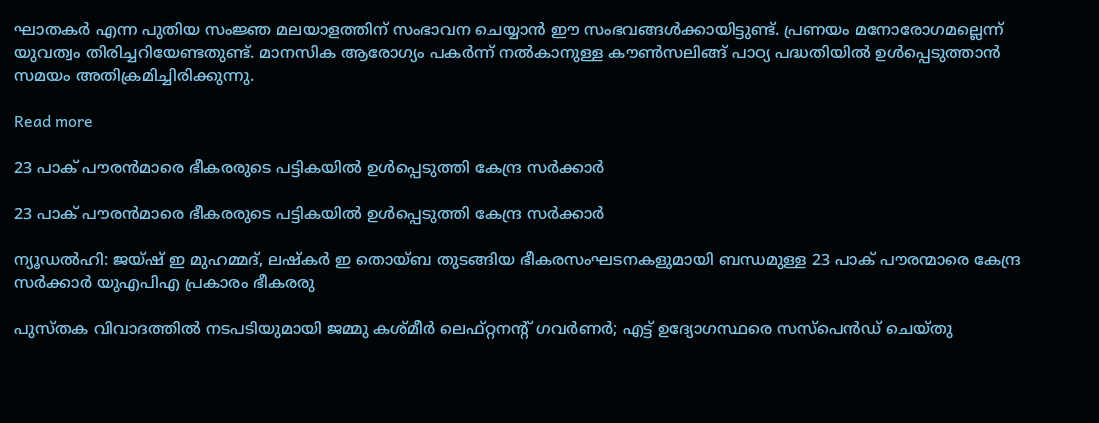ഘാതകർ എന്ന പുതിയ സംജ്ഞ മലയാളത്തിന് സംഭാവന ചെയ്യാൻ ഈ സംഭവങ്ങൾക്കായിട്ടുണ്ട്. പ്രണയം മനോരോഗമല്ലെന്ന് യുവത്വം തിരിച്ചറിയേണ്ടതുണ്ട്. മാനസിക ആരോഗ്യം പകർന്ന് നൽകാനുള്ള കൗൺസലിങ്ങ് പാഠ്യ പദ്ധതിയിൽ ഉൾപ്പെടുത്താൻ സമയം അതിക്രമിച്ചിരിക്കുന്നു.

Read more

23 പാക് പൗരന്‍മാരെ ഭീകരരുടെ പട്ടികയില്‍ ഉള്‍പ്പെടുത്തി കേന്ദ്ര സര്‍ക്കാര്‍

23 പാക് പൗരന്‍മാരെ ഭീകരരുടെ പട്ടികയില്‍ ഉള്‍പ്പെടുത്തി കേന്ദ്ര സര്‍ക്കാര്‍

ന്യൂഡൽഹി: ജയ്ഷ് ഇ മുഹമ്മദ്, ലഷ്കർ ഇ തൊയ്ബ തുടങ്ങിയ ഭീകരസംഘടനകളുമായി ബന്ധമുള്ള 23 പാക് പൗരന്മാരെ കേന്ദ്ര സർക്കാർ യുഎപിഎ പ്രകാരം ഭീകരരു

പുസ്തക വിവാദത്തിൽ നടപടിയുമായി ജമ്മു കശ്മീർ ലെഫ്റ്റനന്റ് ഗവർണർ; എട്ട് ഉദ്യോഗസ്ഥരെ സസ്പെൻഡ് ചെയ്തു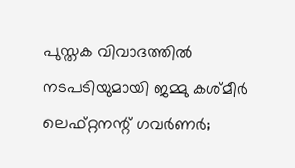പുസ്തക വിവാദത്തിൽ നടപടിയുമായി ജമ്മു കശ്മീർ ലെഫ്റ്റനന്റ് ഗവർണർ;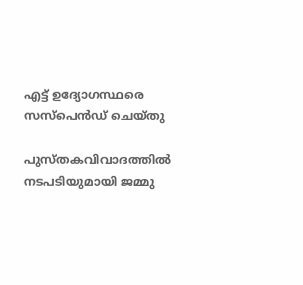എട്ട് ഉദ്യോഗസ്ഥരെ സസ്പെൻഡ് ചെയ്തു

പുസ്തകവിവാദത്തിൽ നടപടിയുമായി ജമ്മു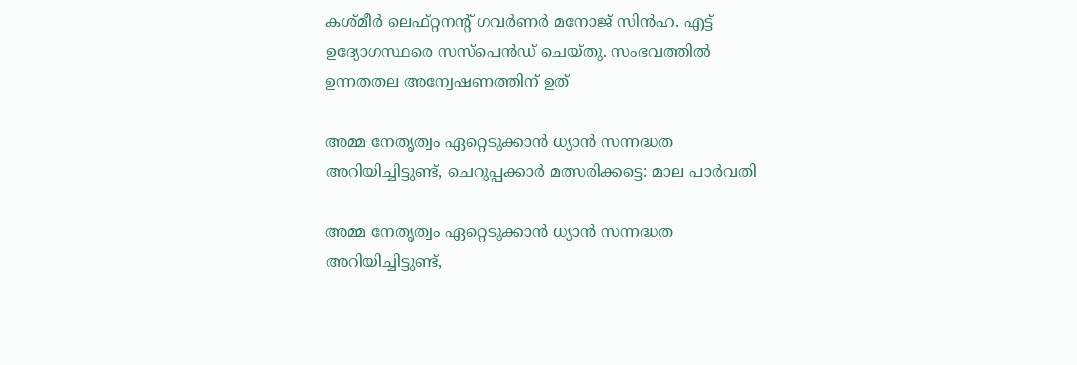കശ്മീർ ലെഫ്റ്റനന്റ് ഗവർണർ മനോജ് സിൻഹ. എട്ട് ഉദ്യോഗസ്ഥരെ സസ്പെൻഡ് ചെയ്തു. സംഭവത്തിൽ ഉന്നതതല അന്വേഷണത്തിന് ഉത്

അമ്മ നേതൃത്വം ഏറ്റെടുക്കാന്‍ ധ്യാന്‍ സന്നദ്ധത അറിയിച്ചിട്ടുണ്ട്, ചെറുപ്പക്കാര്‍ മത്സരിക്കട്ടെ: മാല പാര്‍വതി

അമ്മ നേതൃത്വം ഏറ്റെടുക്കാന്‍ ധ്യാന്‍ സന്നദ്ധത അറിയിച്ചിട്ടുണ്ട്,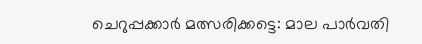ചെറുപ്പക്കാര്‍ മത്സരിക്കട്ടെ: മാല പാര്‍വതി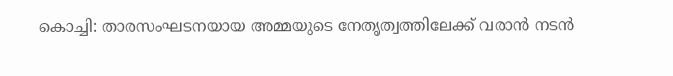കൊച്ചി: താരസംഘടനയായ അമ്മയുടെ നേതൃത്വത്തിലേക്ക് വരാന്‍ നടന്‍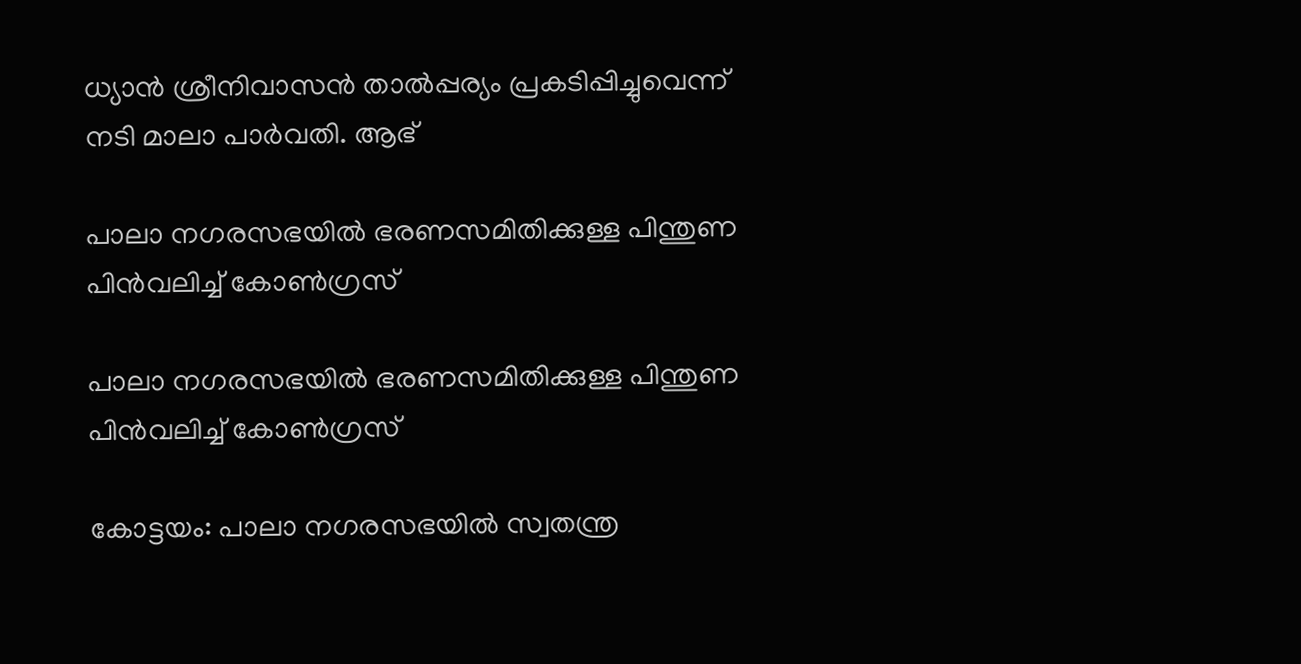ധ്യാന്‍ ശ്രീനിവാസന്‍ താല്‍പ്പര്യം പ്രകടിപ്പിച്ചുവെന്ന് നടി മാലാ പാര്‍വതി. ആഭ്

പാലാ നഗരസഭയില്‍ ഭരണസമിതിക്കുള്ള പിന്തുണ പിന്‍വലിച്ച് കോണ്‍ഗ്രസ്

പാലാ നഗരസഭയില്‍ ഭരണസമിതിക്കുള്ള പിന്തുണ പിന്‍വലിച്ച് കോണ്‍ഗ്രസ്

കോട്ടയം: പാലാ നഗരസഭയില്‍ സ്വതന്ത്ര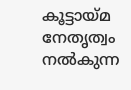കൂട്ടായ്മ നേതൃത്വം നൽകുന്ന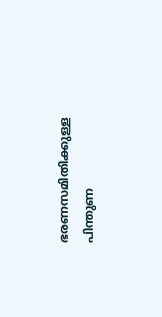ഭരണസമിതിക്കുള്ള പിന്തുണ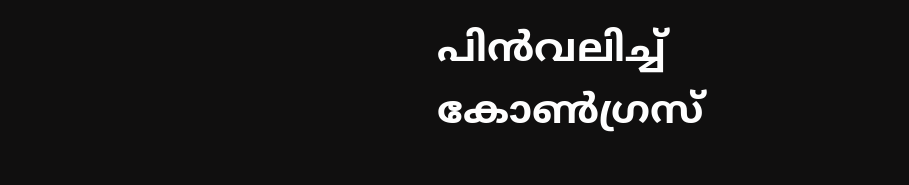പിന്‍വലിച്ച് കോണ്‍ഗ്രസ്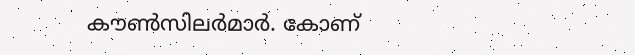കൗണ്‍സിലര്‍മാര്‍. കോണ്